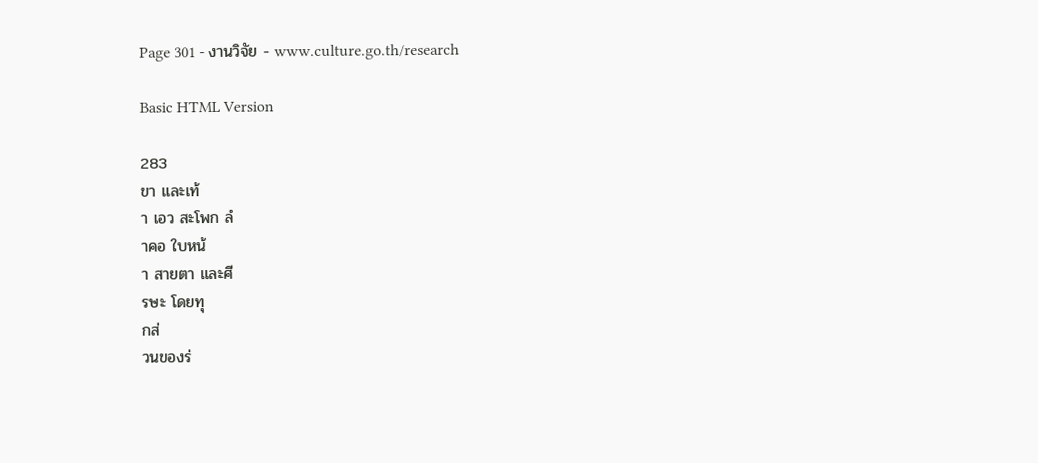Page 301 - งานวิจัย - www.culture.go.th/research

Basic HTML Version

283
ขา และเท้
า เอว สะโพก ลํ
าคอ ใบหน้
า สายตา และศี
รษะ โดยทุ
กส่
วนของร่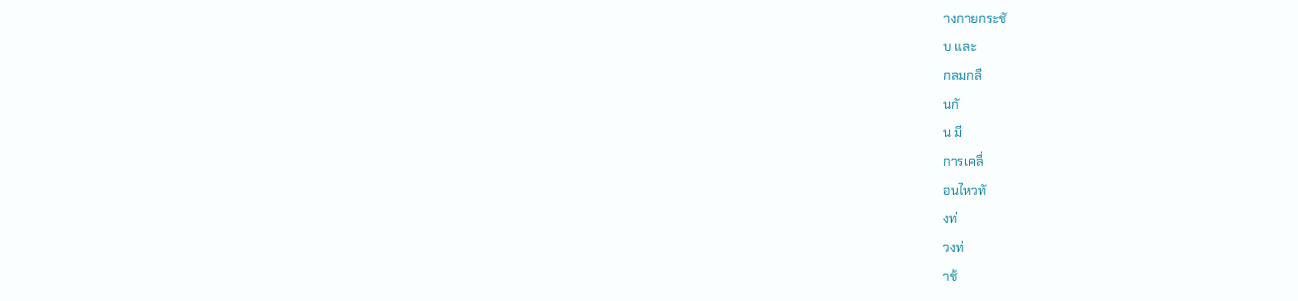างกายกระชั
บ และ
กลมกลื
นกั
น มี
การเคลื่
อนไหวทั
งท่
วงท่
าช้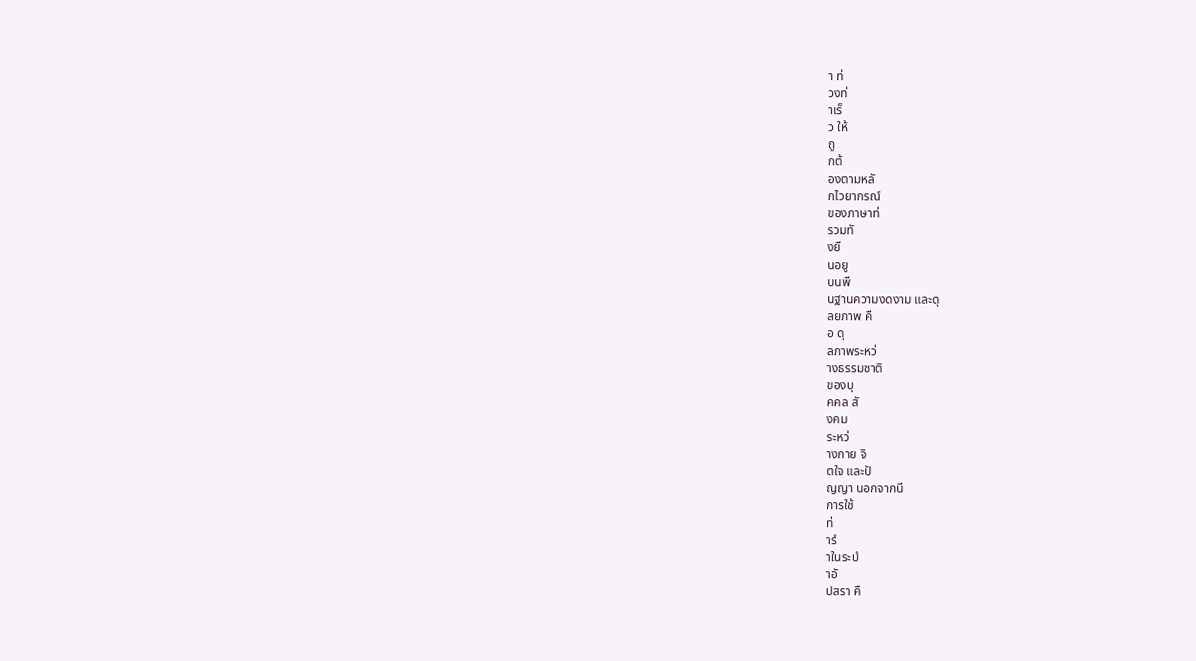า ท่
วงท่
าเร็
ว ให้
ถู
กต้
องตามหลั
กไวยากรณ์
ของภาษาท่
รวมทั
งยื
นอยู
บนพื
นฐานความงดงาม และดุ
ลยภาพ คื
อ ดุ
ลภาพระหว่
างธรรมชาติ
ของบุ
คคล สั
งคม
ระหว่
างกาย จิ
ตใจ และปั
ญญา นอกจากนี
การใช้
ท่
ารํ
าในระบํ
าอั
ปสรา คื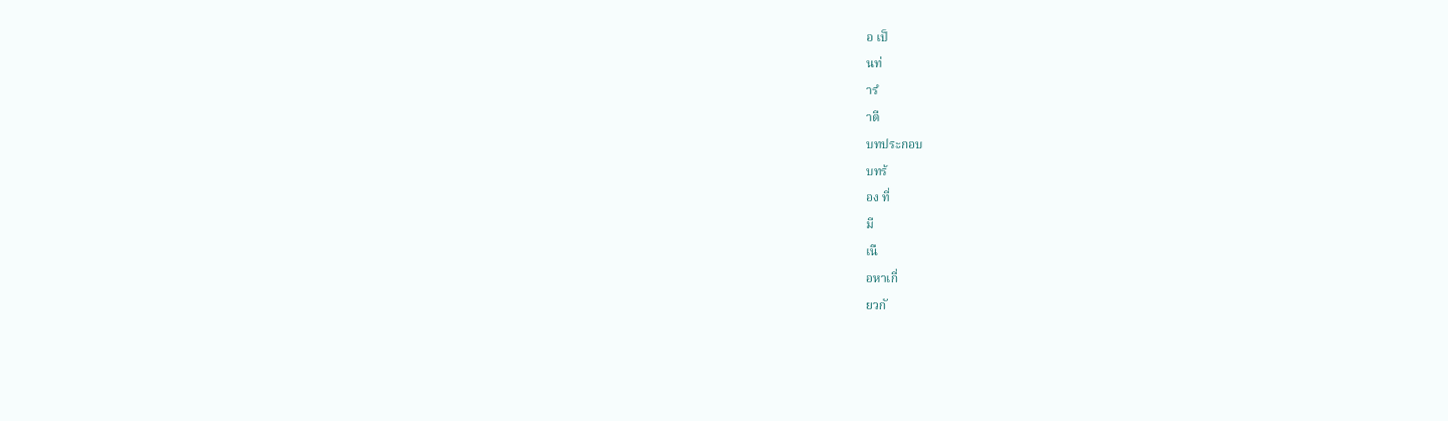อ เป็
นท่
ารํ
าตี
บทประกอบ
บทร้
อง ที่
มี
เนื
อหาเกี่
ยวกั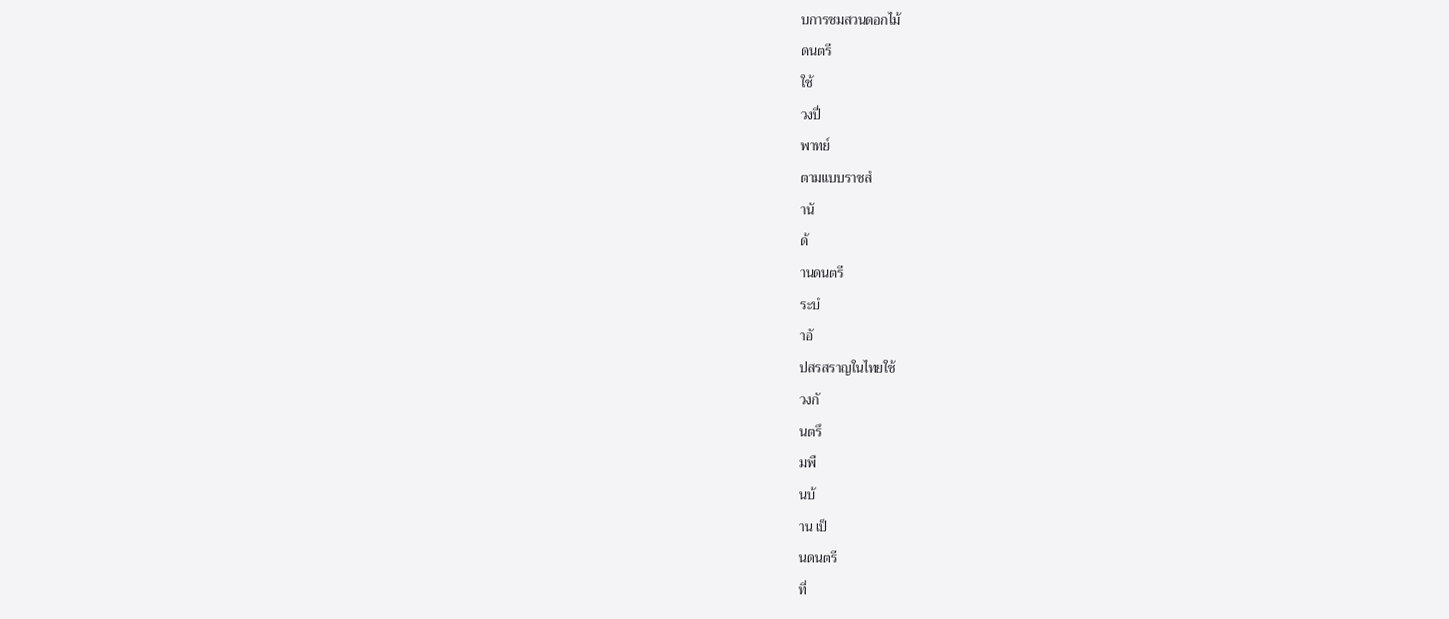บการชมสวนดอกไม้
ดนตรี
ใช้
วงปี่
พาทย์
ตามแบบราชสํ
านั
ด้
านดนตรี
ระบํ
าอั
ปสรสราญในไทยใช้
วงกั
นตรึ
มพื
นบ้
าน เป็
นดนตรี
ที่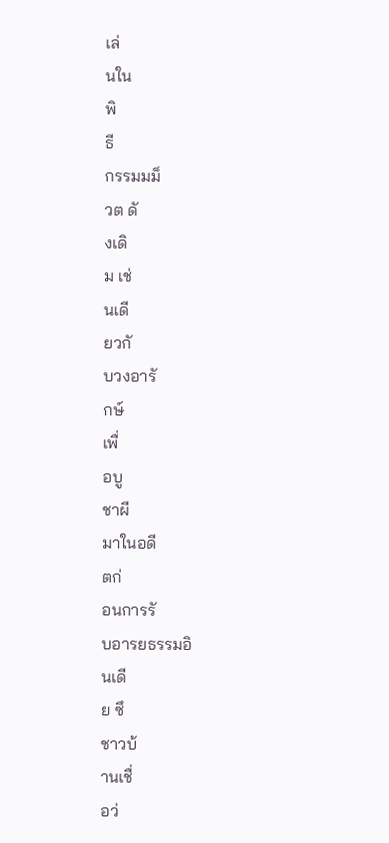เล่
นใน
พิ
ธี
กรรมมม็
วต ดั
งเดิ
ม เช่
นเดี
ยวกั
บวงอารั
กษ์
เพื่
อบู
ชาผี
มาในอดี
ตก่
อนการรั
บอารยธรรมอิ
นเดี
ย ซึ
ชาวบ้
านเชื่
อว่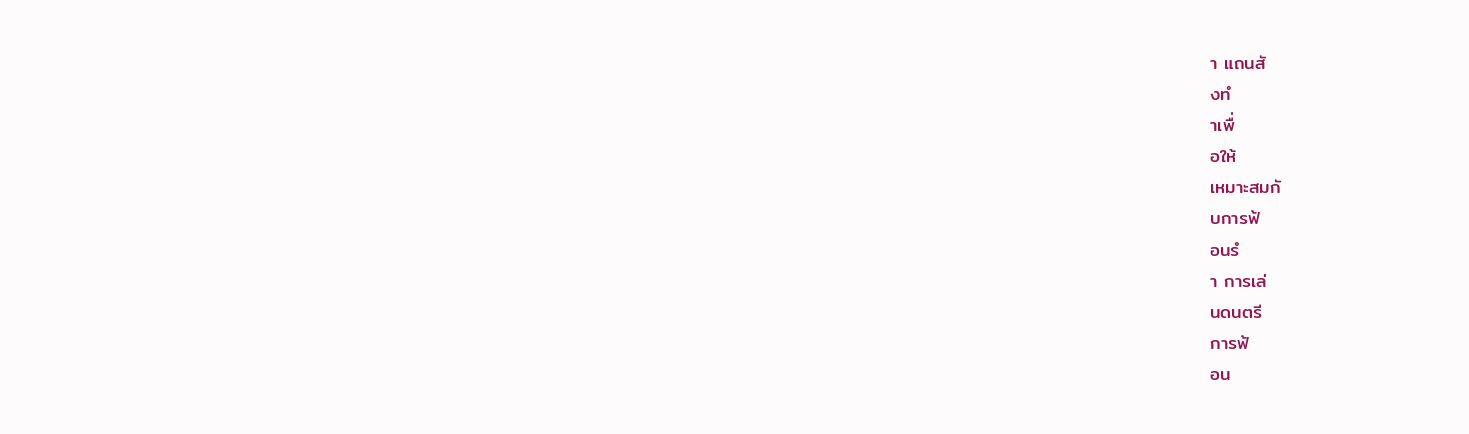า แถนสั
งทํ
าเพื่
อให้
เหมาะสมกั
บการฟ้
อนรํ
า การเล่
นดนตรี
การฟ้
อน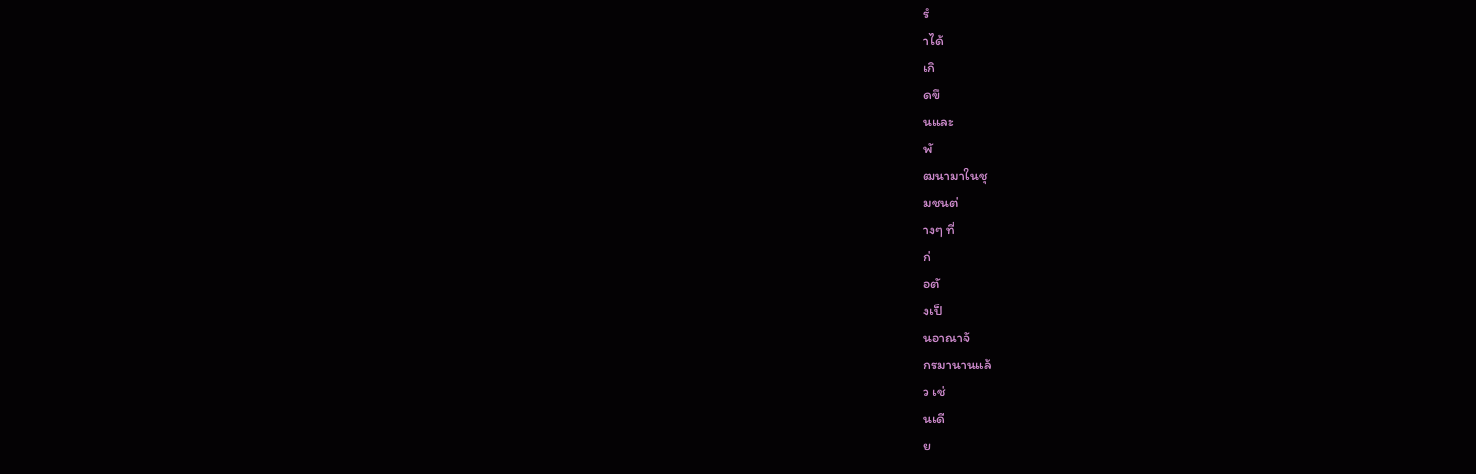รํ
าได้
เกิ
ดขึ
นและ
พั
ฒนามาในชุ
มชนต่
างๆ ที่
ก่
อตั
งเป็
นอาณาจั
กรมานานแล้
ว เช่
นเดี
ย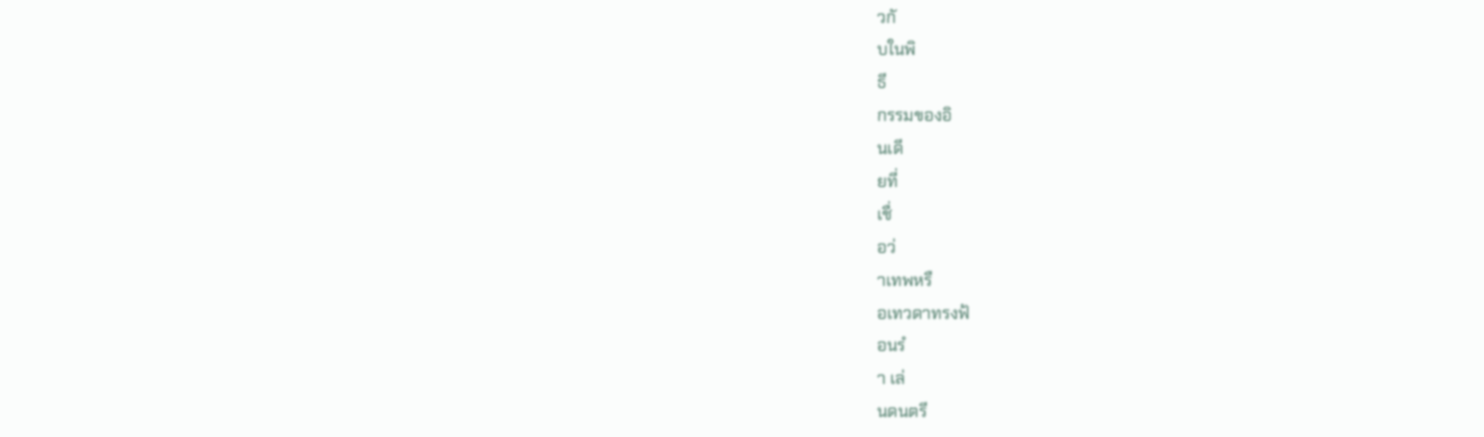วกั
บในพิ
ธี
กรรมของอิ
นเดี
ยที่
เชื่
อว่
าเทพหรื
อเทวดาทรงฟ้
อนรํ
า เล่
นดนตรี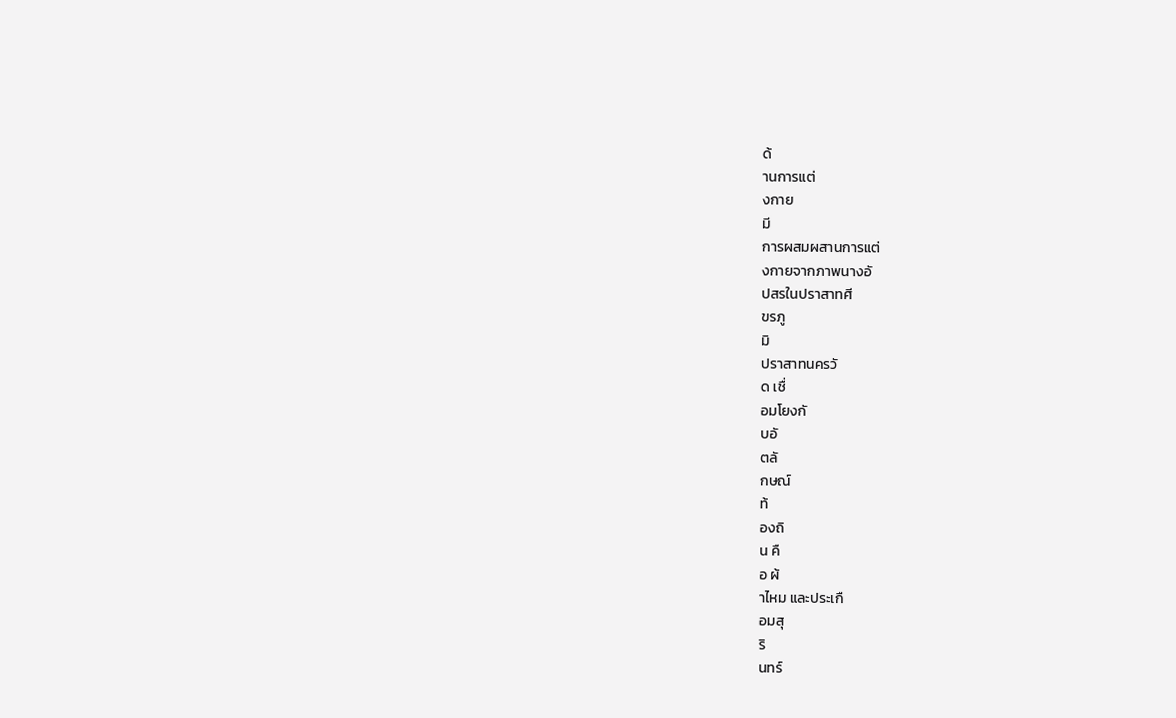ด้
านการแต่
งกาย
มี
การผสมผสานการแต่
งกายจากภาพนางอั
ปสรในปราสาทศี
ขรภู
มิ
ปราสาทนครวั
ด เชื่
อมโยงกั
บอั
ตลั
กษณ์
ท้
องถิ
น คื
อ ผ้
าไหม และประเกื
อมสุ
ริ
นทร์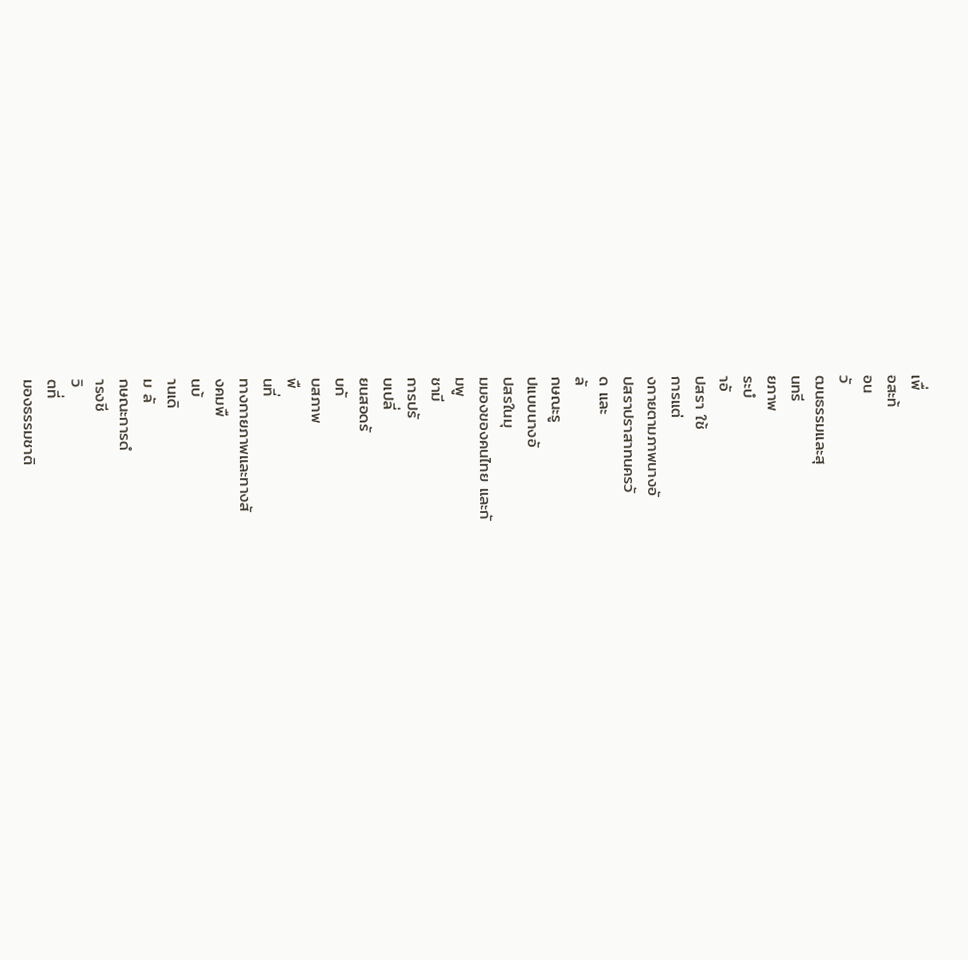เพื่
อสะท้
อน
วั
ฒนธรรมและสุ
นทรี
ยภาพ
ระบํ
าอั
ปสรา ใช้
การแต่
งกายตามภาพนางอั
ปสราปราสาทนครวั
ด และ
ลั
กษณะรู
ปแบบนางอั
ปสรในมุ
มมองของคนไทย และกั
มพู
ชามี
การปรั
บเปลี่
ยนสอดรั
บกั
บสภาพ
พื
นที่
ทางกายภาพและทางสั
งคมพื
นบ้
านเดิ
ม ลั
กษณะการดํ
ารงชี
วิ
ตที่
มองธรรมชาติ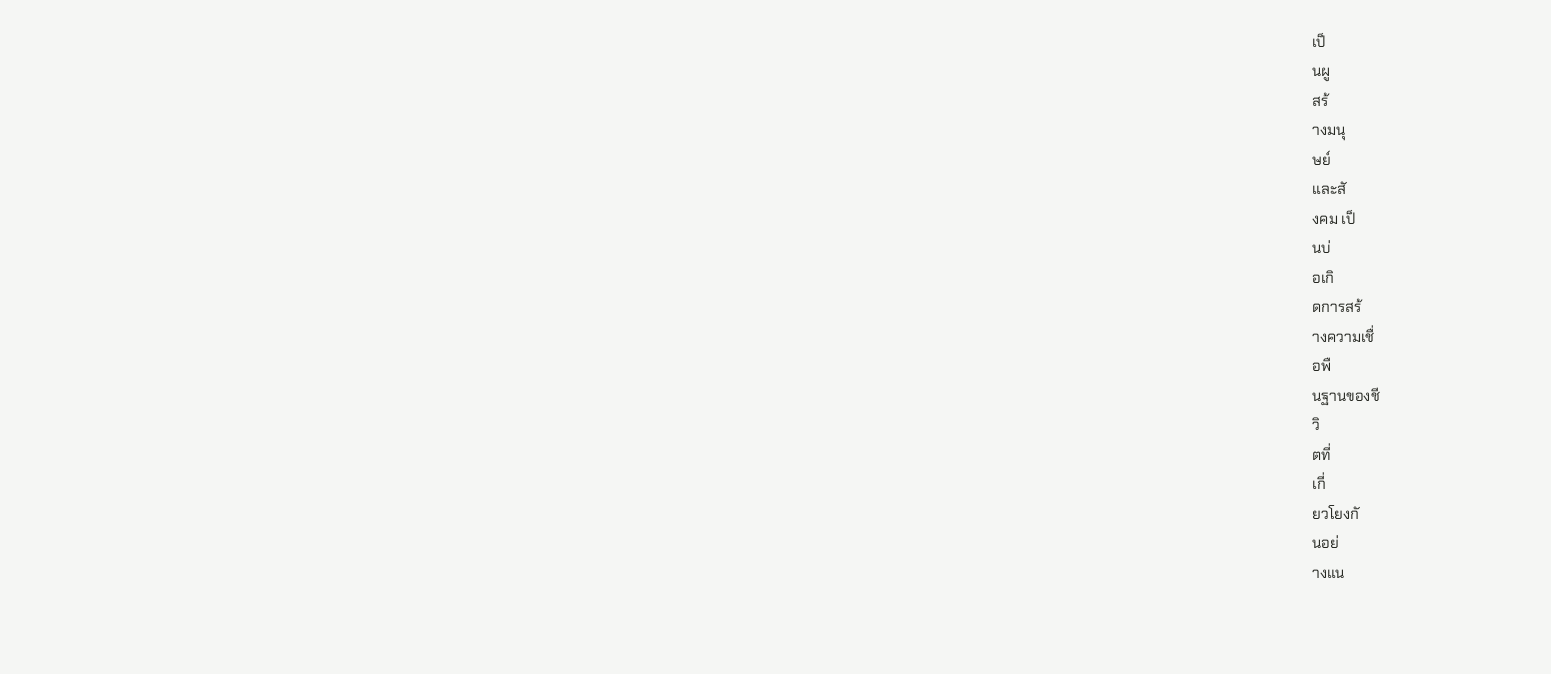เป็
นผู
สร้
างมนุ
ษย์
และสั
งคม เป็
นบ่
อเกิ
ดการสร้
างความเชื่
อพื
นฐานของชี
วิ
ตที่
เกี่
ยวโยงกั
นอย่
างแน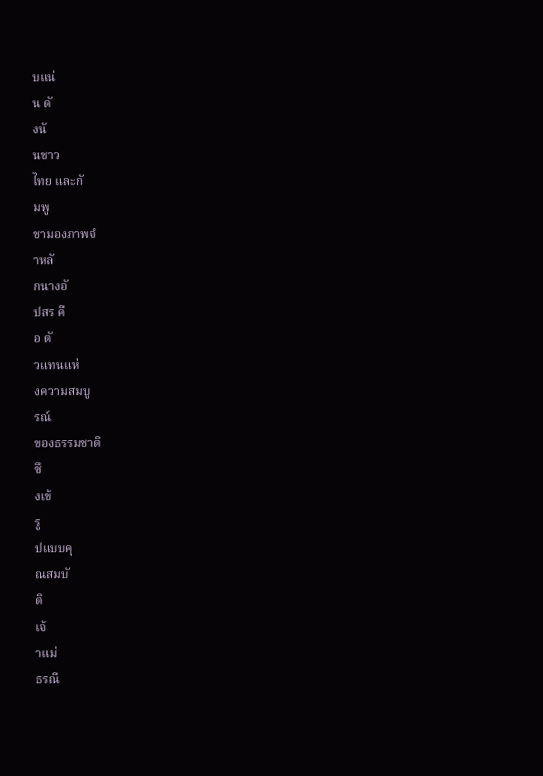บแน่
น ดั
งนั
นชาว
ไทย และกั
มพู
ชามองภาพจํ
าหลั
กนางอั
ปสร คื
อ ตั
วแทนแห่
งความสมบู
รณ์
ของธรรมชาติ
ซึ
งเข้
รู
ปแบบคุ
ณสมบั
ติ
เจ้
าแม่
ธรณี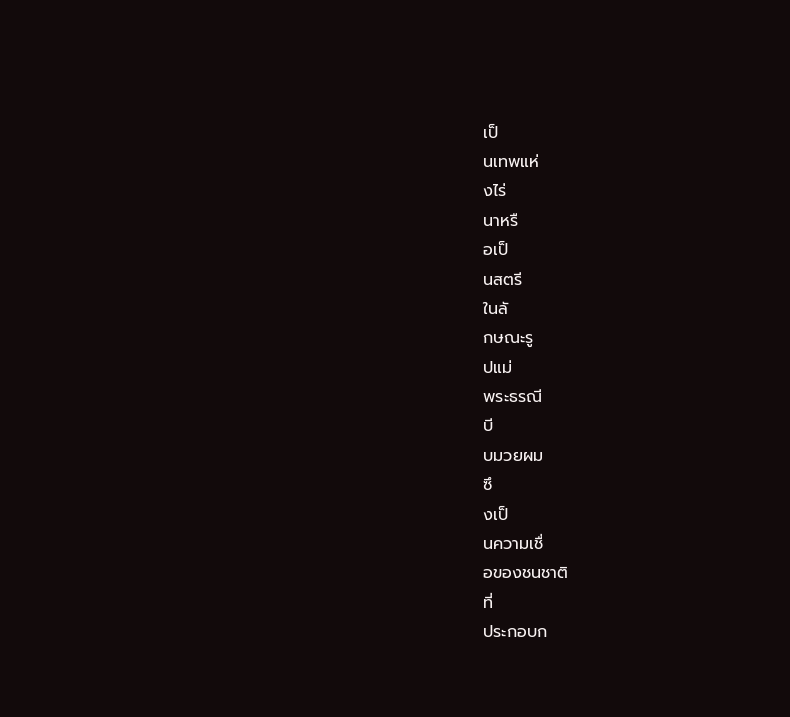เป็
นเทพแห่
งไร่
นาหรื
อเป็
นสตรี
ในลั
กษณะรู
ปแม่
พระธรณี
บี
บมวยผม
ซึ
งเป็
นความเชื่
อของชนชาติ
ที่
ประกอบก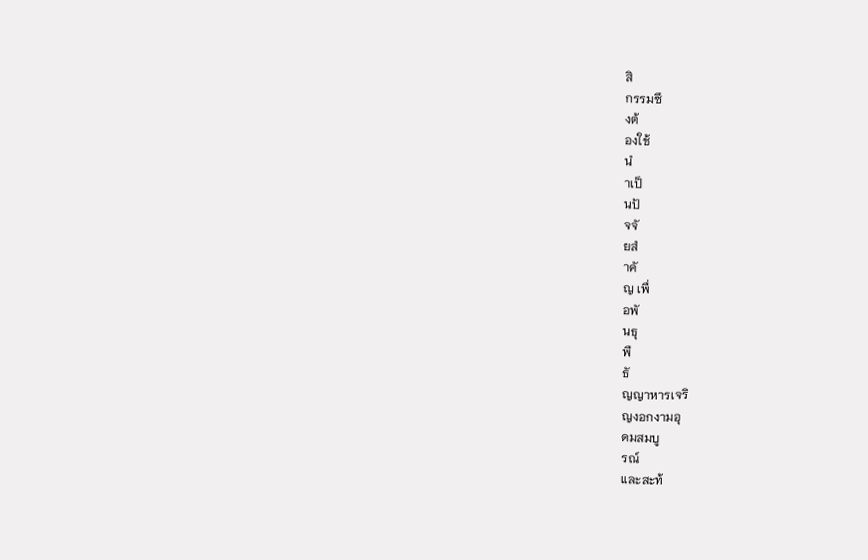สิ
กรรมซึ
งต้
องใช้
นํ
าเป็
นปั
จจั
ยสํ
าคั
ญ เพื่
อพั
นธุ
พื
ธั
ญญาหารเจริ
ญงอกงามอุ
ดมสมบู
รณ์
และสะท้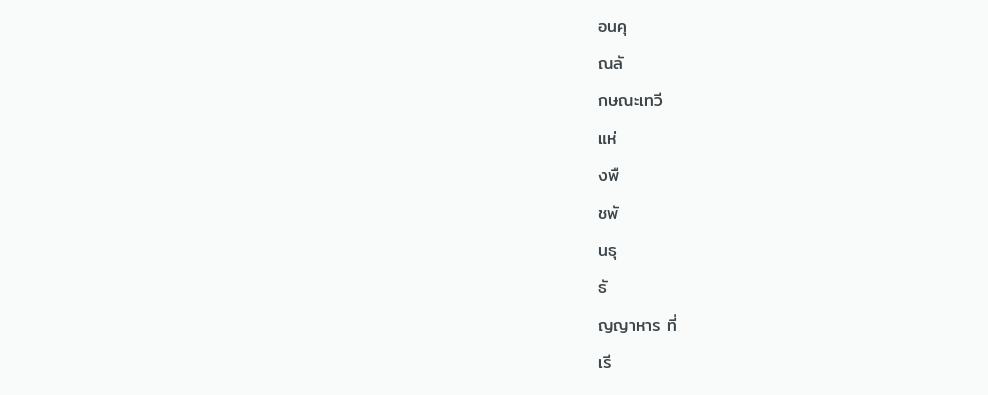อนคุ
ณลั
กษณะเทวี
แห่
งพื
ชพั
นธุ
ธั
ญญาหาร ที่
เรี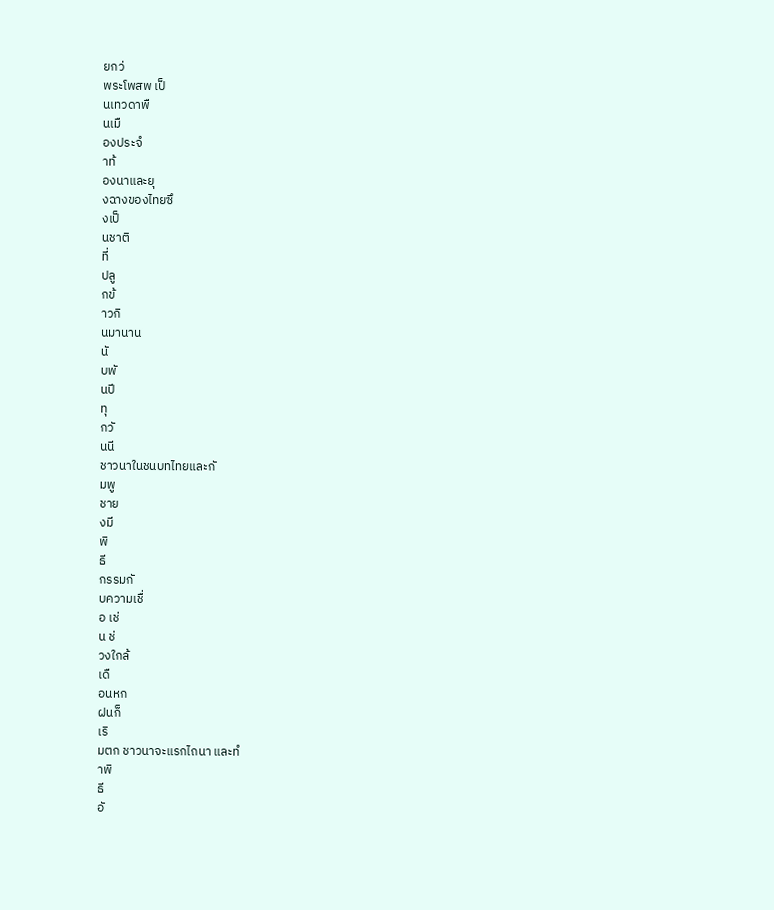ยกว่
พระโพสพ เป็
นเทวดาพื
นเมื
องประจํ
าท้
องนาและยุ
งฉางของไทยซึ
งเป็
นชาติ
ที่
ปลู
กข้
าวกิ
นมานาน
นั
บพั
นปี
ทุ
กวั
นนี
ชาวนาในชนบทไทยและกั
มพู
ชาย
งมี
พิ
ธี
กรรมกั
บความเชื่
อ เช่
น ช่
วงใกล้
เดื
อนหก
ฝนก็
เริ
มตก ชาวนาจะแรกไถนา และทํ
าพิ
ธี
อั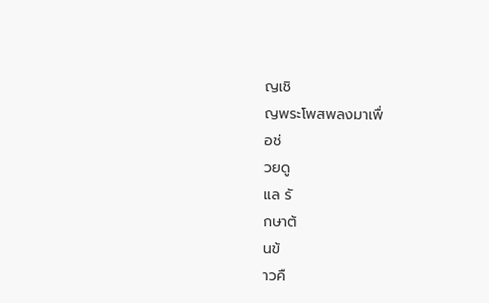ญเชิ
ญพระโพสพลงมาเพื่
อช่
วยดู
แล รั
กษาต้
นข้
าวคื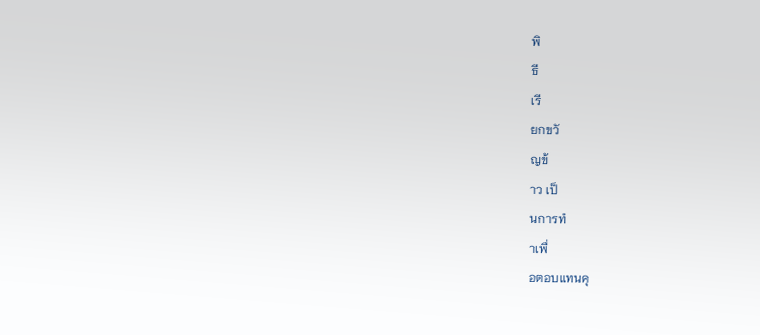พิ
ธี
เรี
ยกขวั
ญข้
าว เป็
นการทํ
าเพื่
อตอบแทนคุ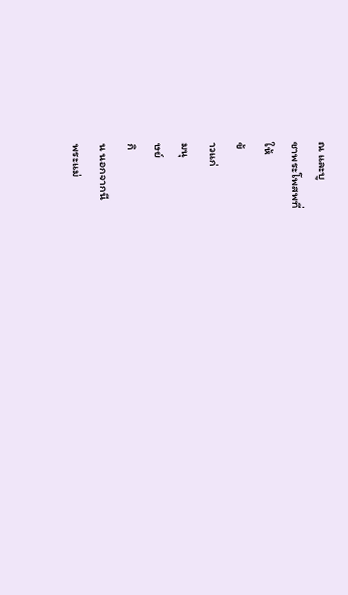ณ และบู
ชาพระโพสพที่
ให้
ข้
าวแก่
มนุ
ษย์
กิ
น นอกจากนี
พระแม่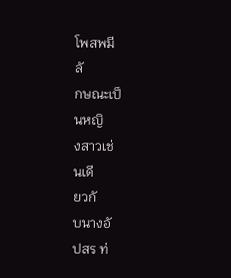โพสพมี
ลั
กษณะเป็
นหญิ
งสาวเช่
นเดี
ยวกั
บนางอั
ปสร ท่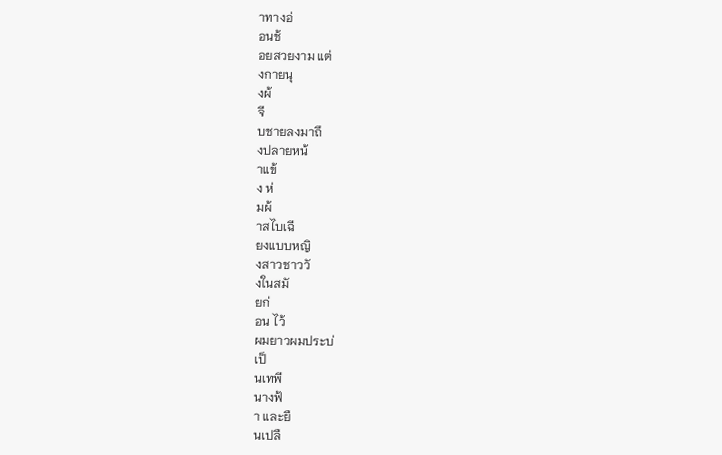าทางอ่
อนช้
อยสวยงาม แต่
งกายนุ
งผ้
จี
บชายลงมาถึ
งปลายหน้
าแข้
ง ห่
มผ้
าสไบเฉี
ยงแบบหญิ
งสาวชาววั
งในสมั
ยก่
อน ไว้
ผมยาวผมประบ่
เป็
นเทพี
นางฟ้
า และยื
นเปลื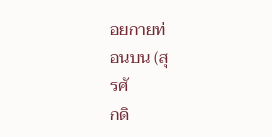อยกายท่
อนบน (สุ
รศั
กดิ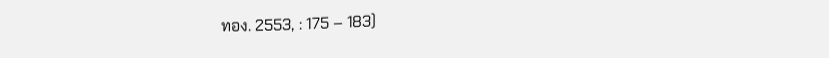ทอง. 2553, : 175 – 183)